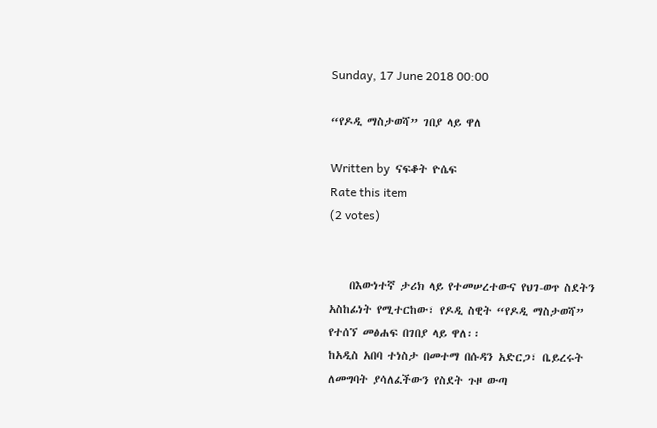Sunday, 17 June 2018 00:00

“የዶዲ ማስታወሻ” ገበያ ላይ ዋለ

Written by  ናፍቆት ዮሴፍ
Rate this item
(2 votes)


    በእውነተኛ ታሪክ ላይ የተመሠረተውና የህገ-ወጥ ስደትን አስከፊነት የሚተርከው፣ የዶዲ ስዊት “የዶዲ ማስታወሻ” የተሰኘ መፅሐፍ በገበያ ላይ ዋለ፡፡
ከአዲስ አበባ ተነስታ በመተማ በሱዳን አድርጋ፣ ቤይረሩት ለመግባት ያሳለፈችውን የስደት ጉዞ ውጣ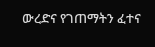ውረድና የገጠማትን ፈተና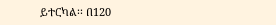ይተርካል፡፡ በ120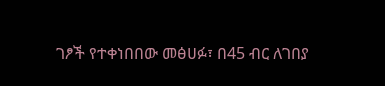ገፆች የተቀነበበው መፅሀፉ፣ በ45 ብር ለገበያ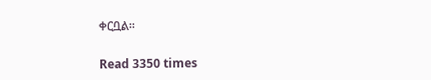ቀርቧል፡፡

Read 3350 times